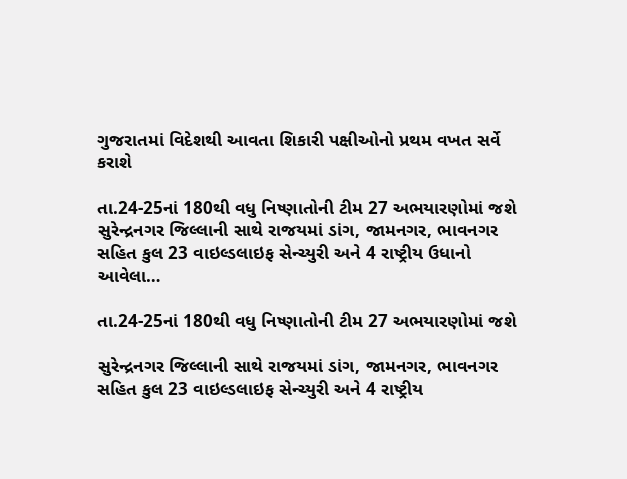ગુજરાતમાં વિદેશથી આવતા શિકારી પક્ષીઓનો પ્રથમ વખત સર્વે કરાશે

તા.24-25નાં 180થી વધુ નિષ્ણાતોની ટીમ 27 અભયારણોમાં જશે સુરેન્દ્રનગર જિલ્લાની સાથે રાજયમાં ડાંગ, જામનગર, ભાવનગર સહિત કુલ 23 વાઇલ્ડલાઇફ સેન્ચ્યુરી અને 4 રાષ્ટ્રીય ઉધાનો આવેલા…

તા.24-25નાં 180થી વધુ નિષ્ણાતોની ટીમ 27 અભયારણોમાં જશે

સુરેન્દ્રનગર જિલ્લાની સાથે રાજયમાં ડાંગ, જામનગર, ભાવનગર સહિત કુલ 23 વાઇલ્ડલાઇફ સેન્ચ્યુરી અને 4 રાષ્ટ્રીય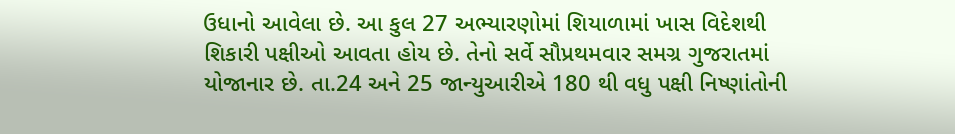ઉધાનો આવેલા છે. આ કુલ 27 અભ્યારણોમાં શિયાળામાં ખાસ વિદેશથી શિકારી પક્ષીઓ આવતા હોય છે. તેનો સર્વે સૌપ્રથમવાર સમગ્ર ગુજરાતમાં યોજાનાર છે. તા.24 અને 25 જાન્યુઆરીએ 180 થી વધુ પક્ષી નિષ્ણાંતોની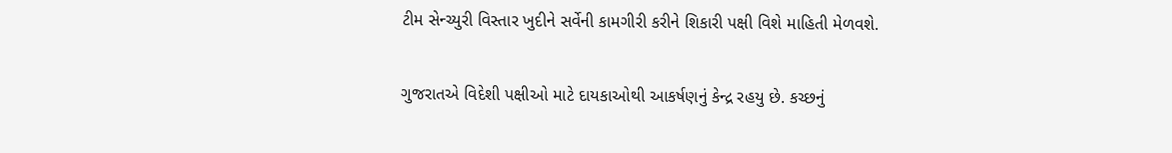ટીમ સેન્ચ્યુરી વિસ્તાર ખુદીને સર્વેની કામગીરી કરીને શિકારી પક્ષી વિશે માહિતી મેળવશે.

ગુજરાતએ વિદેશી પક્ષીઓ માટે દાયકાઓથી આકર્ષણનું કેન્દ્ર રહયુ છે. કચ્છનું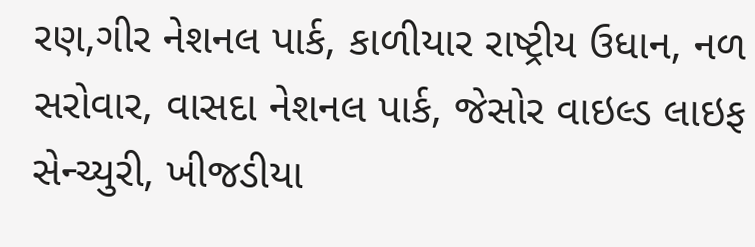રણ,ગીર નેશનલ પાર્ક, કાળીયાર રાષ્ટ્રીય ઉધાન, નળ સરોવાર, વાસદા નેશનલ પાર્ક, જેસોર વાઇલ્ડ લાઇફ સેન્ચ્યુરી, ખીજડીયા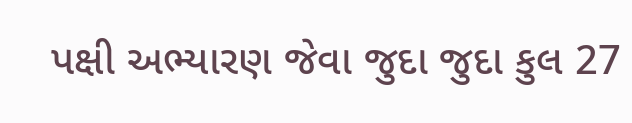પક્ષી અભ્યારણ જેવા જુદા જુદા કુલ 27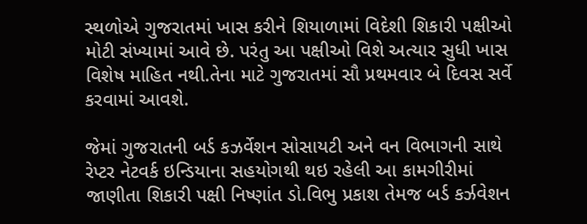સ્થળોએ ગુજરાતમાં ખાસ કરીને શિયાળામાં વિદેશી શિકારી પક્ષીઓ મોટી સંખ્યામાં આવે છે. પરંતુ આ પક્ષીઓ વિશે અત્યાર સુધી ખાસ વિશેષ માહિત નથી.તેના માટે ગુજરાતમાં સૌ પ્રથમવાર બે દિવસ સર્વે કરવામાં આવશે.

જેમાં ગુજરાતની બર્ડ કઝર્વેશન સોસાયટી અને વન વિભાગની સાથે રેપ્ટર નેટવર્ક ઇન્ડિયાના સહયોગથી થઇ રહેલી આ કામગીરીમાં જાણીતા શિકારી પક્ષી નિષ્ણાંત ડો.વિભુ પ્રકાશ તેમજ બર્ડ કર્ઝવેશન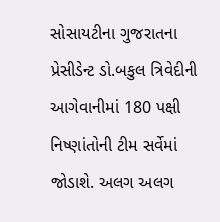સોસાયટીના ગુજરાતના પ્રેસીડેન્ટ ડો.બકુલ ત્રિવેદીની આગેવાનીમાં 180 પક્ષી નિષ્ણાંતોની ટીમ સર્વેમાં જોડાશે. અલગ અલગ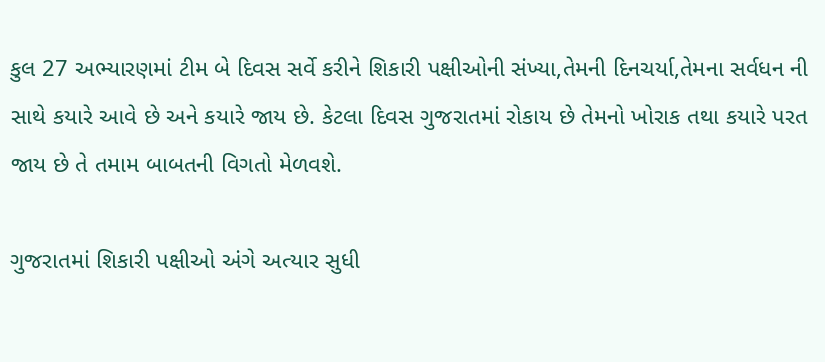કુલ 27 અભ્યારણમાં ટીમ બે દિવસ સર્વે કરીને શિકારી પક્ષીઓની સંખ્યા,તેમની દિનચર્યા,તેમના સર્વધન ની સાથે કયારે આવે છે અને કયારે જાય છે. કેટલા દિવસ ગુજરાતમાં રોકાય છે તેમનો ખોરાક તથા કયારે પરત જાય છે તે તમામ બાબતની વિગતો મેળવશે.

ગુજરાતમાં શિકારી પક્ષીઓ અંગે અત્યાર સુધી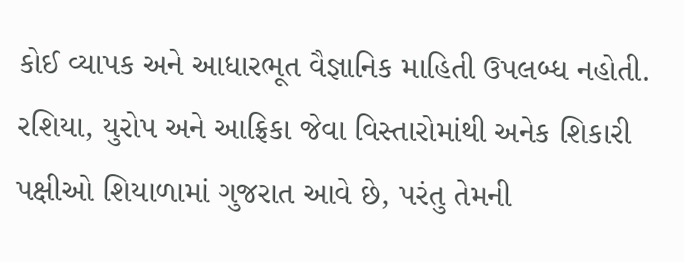કોઈ વ્યાપક અને આધારભૂત વૈજ્ઞાનિક માહિતી ઉપલબ્ધ નહોતી. રશિયા, યુરોપ અને આફ્રિકા જેવા વિસ્તારોમાંથી અનેક શિકારી પક્ષીઓ શિયાળામાં ગુજરાત આવે છે, પરંતુ તેમની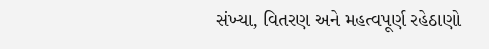સંખ્યા, વિતરણ અને મહત્વપૂર્ણ રહેઠાણો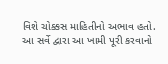વિશે ચોક્કસ માહિતીનો અભાવ હતો. આ સર્વે દ્વારા આ ખામી પૂરી કરવાનો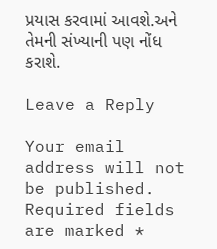પ્રયાસ કરવામાં આવશે.અને તેમની સંખ્યાની પણ નોંધ કરાશે.

Leave a Reply

Your email address will not be published. Required fields are marked *